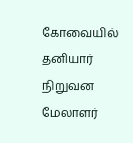கோவையில் தனியார் நிறுவன மேலாளர்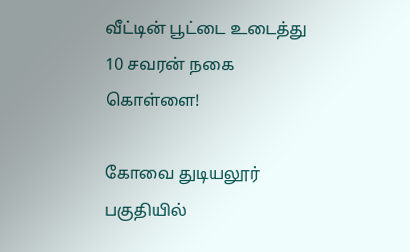வீட்டின் பூட்டை உடைத்து 10 சவரன் நகை கொள்ளை!

கோவை துடியலூர் பகுதியில்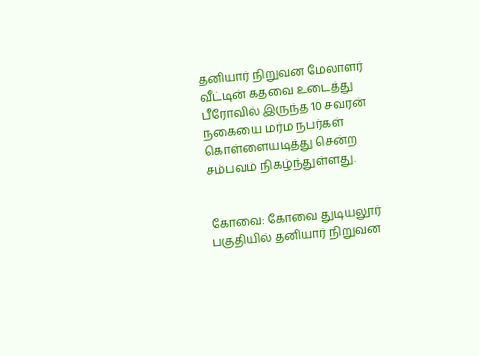தனியார் நிறுவன மேலாளர் வீட்டின் கதவை உடைத்து பீரோவில் இருந்த 10 சவரன் நகையை மர்ம நபர்கள் கொள்ளையடித்து சென்ற சம்பவம் நிகழ்ந்துள்ளது.


கோவை: கோவை துடியலூர் பகுதியில் தனியார் நிறுவன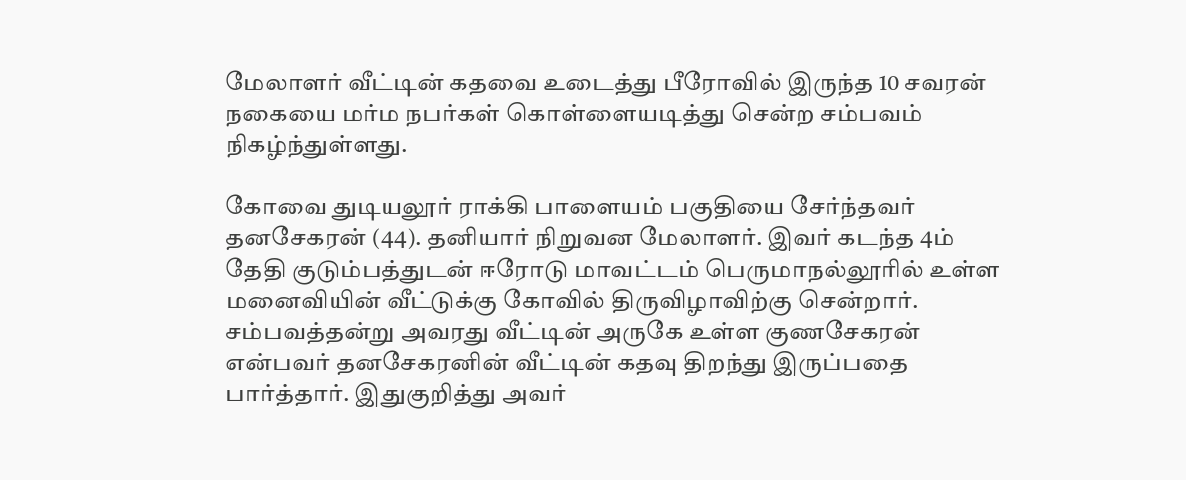மேலாளர் வீட்டின் கதவை உடைத்து பீரோவில் இருந்த 10 சவரன் நகையை மர்ம நபர்கள் கொள்ளையடித்து சென்ற சம்பவம் நிகழ்ந்துள்ளது.

கோவை துடியலூர் ராக்கி பாளையம் பகுதியை சேர்ந்தவர் தனசேகரன் (44). தனியார் நிறுவன மேலாளர். இவர் கடந்த 4ம் தேதி குடும்பத்துடன் ஈரோடு மாவட்டம் பெருமாநல்லூரில் உள்ள மனைவியின் வீட்டுக்கு கோவில் திருவிழாவிற்கு சென்றார். சம்பவத்தன்று அவரது வீட்டின் அருகே உள்ள குணசேகரன் என்பவர் தனசேகரனின் வீட்டின் கதவு திறந்து இருப்பதை பார்த்தார். இதுகுறித்து அவர்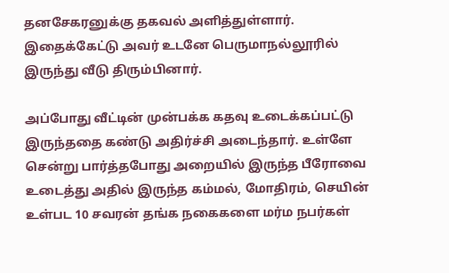தனசேகரனுக்கு தகவல் அளித்துள்ளார். இதைக்கேட்டு அவர் உடனே பெருமாநல்லூரில் இருந்து வீடு திரும்பினார்.

அப்போது வீட்டின் முன்பக்க கதவு உடைக்கப்பட்டு இருந்ததை கண்டு அதிர்ச்சி அடைந்தார். உள்ளே சென்று பார்த்தபோது அறையில் இருந்த பீரோவை உடைத்து அதில் இருந்த கம்மல், மோதிரம், செயின் உள்பட 10 சவரன் தங்க நகைகளை மர்ம நபர்கள்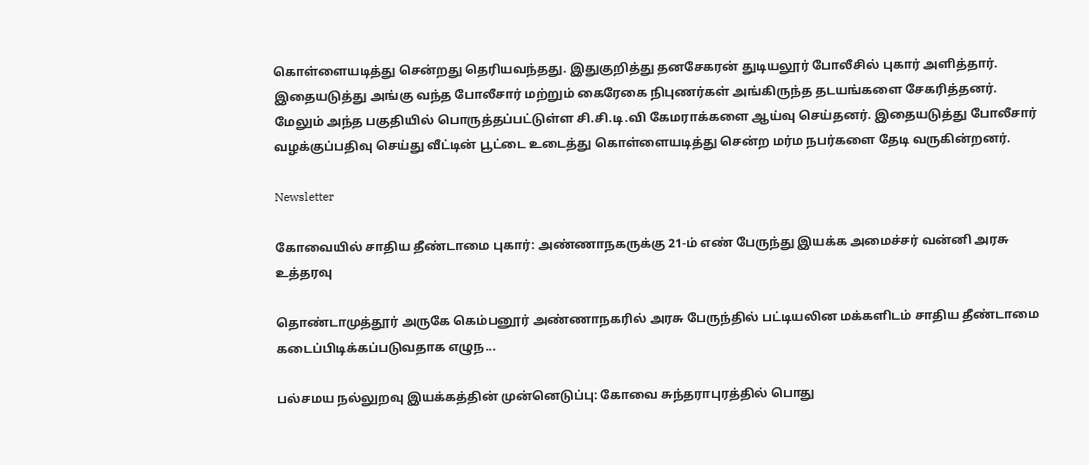கொள்ளையடித்து சென்றது தெரியவந்தது. இதுகுறித்து தனசேகரன் துடியலூர் போலீசில் புகார் அளித்தார். இதையடுத்து அங்கு வந்த போலீசார் மற்றும் கைரேகை நிபுணர்கள் அங்கிருந்த தடயங்களை சேகரித்தனர். மேலும் அந்த பகுதியில் பொருத்தப்பட்டுள்ள சி.சி.டி.வி கேமராக்களை ஆய்வு செய்தனர். இதையடுத்து போலீசார் வழக்குப்பதிவு செய்து வீட்டின் பூட்டை உடைத்து கொள்ளையடித்து சென்ற மர்ம நபர்களை தேடி வருகின்றனர்.

Newsletter

கோவையில் சாதிய தீண்டாமை புகார்: அண்ணாநகருக்கு 21-ம் எண் பேருந்து இயக்க அமைச்சர் வன்னி அரசு உத்தரவு

தொண்டாமுத்தூர் அருகே கெம்பனூர் அண்ணாநகரில் அரசு பேருந்தில் பட்டியலின மக்களிடம் சாதிய தீண்டாமை கடைப்பிடிக்கப்படுவதாக எழுந...

பல்சமய நல்லுறவு இயக்கத்தின் முன்னெடுப்பு: கோவை சுந்தராபுரத்தில் பொது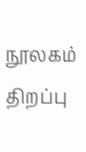நூலகம் திறப்பு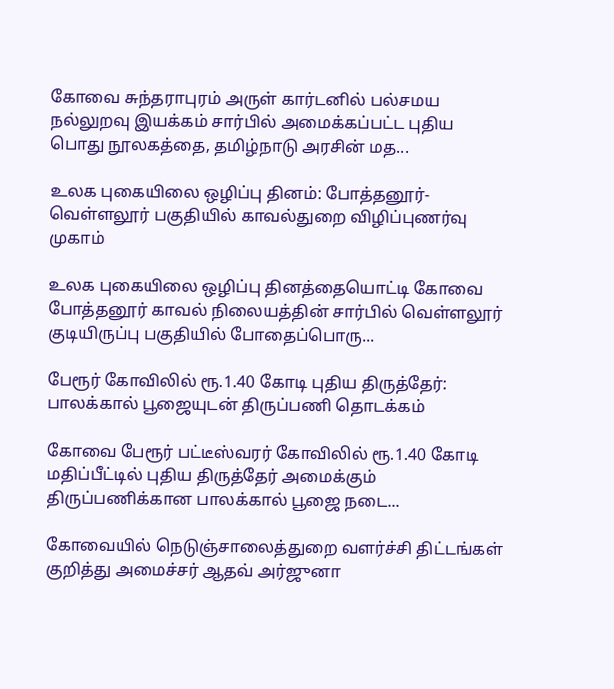கோவை சுந்தராபுரம் அருள் கார்டனில் பல்சமய நல்லுறவு இயக்கம் சார்பில் அமைக்கப்பட்ட புதிய பொது நூலகத்தை, தமிழ்நாடு அரசின் மத...

உலக புகையிலை ஒழிப்பு தினம்: போத்தனூர்-வெள்ளலூர் பகுதியில் காவல்துறை விழிப்புணர்வு முகாம்

உலக புகையிலை ஒழிப்பு தினத்தையொட்டி கோவை போத்தனூர் காவல் நிலையத்தின் சார்பில் வெள்ளலூர் குடியிருப்பு பகுதியில் போதைப்பொரு...

பேரூர் கோவிலில் ரூ.1.40 கோடி புதிய திருத்தேர்: பாலக்கால் பூஜையுடன் திருப்பணி தொடக்கம்

கோவை பேரூர் பட்டீஸ்வரர் கோவிலில் ரூ.1.40 கோடி மதிப்பீட்டில் புதிய திருத்தேர் அமைக்கும் திருப்பணிக்கான பாலக்கால் பூஜை நடை...

கோவையில் நெடுஞ்சாலைத்துறை வளர்ச்சி திட்டங்கள் குறித்து அமைச்சர் ஆதவ் அர்ஜுனா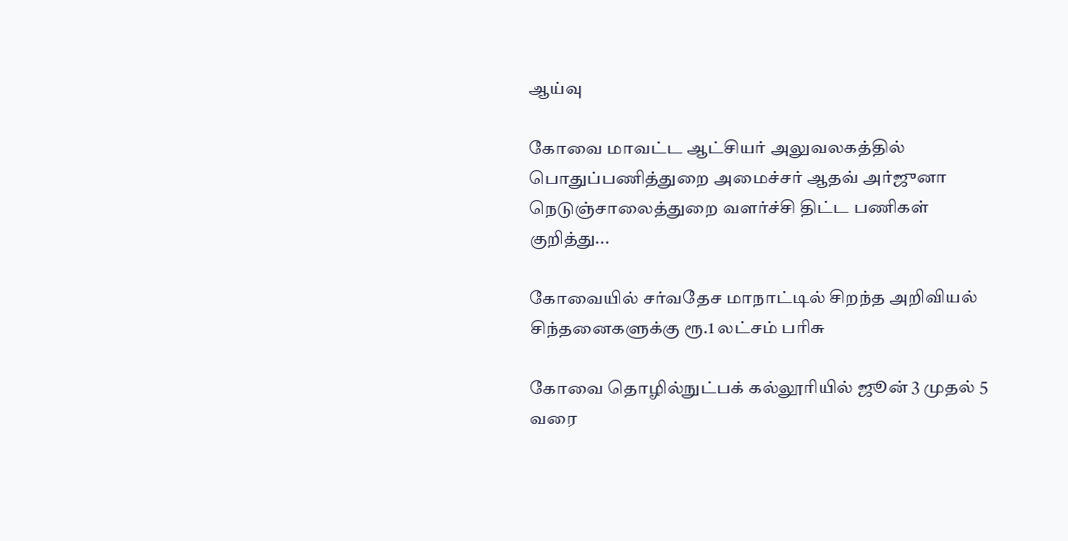ஆய்வு

கோவை மாவட்ட ஆட்சியர் அலுவலகத்தில் பொதுப்பணித்துறை அமைச்சர் ஆதவ் அர்ஜுனா நெடுஞ்சாலைத்துறை வளர்ச்சி திட்ட பணிகள் குறித்து...

கோவையில் சர்வதேச மாநாட்டில் சிறந்த அறிவியல் சிந்தனைகளுக்கு ரூ.1 லட்சம் பரிசு

கோவை தொழில்நுட்பக் கல்லூரியில் ஜூன் 3 முதல் 5 வரை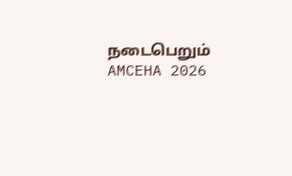நடைபெறும் AMCEHA 2026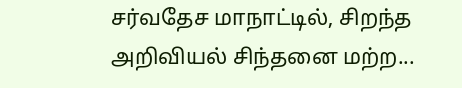சர்வதேச மாநாட்டில், சிறந்த அறிவியல் சிந்தனை மற்ற...